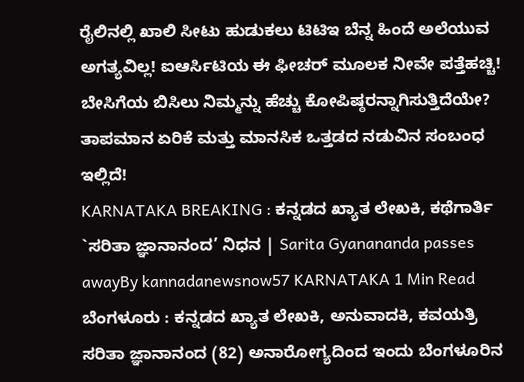ರೈಲಿನಲ್ಲಿ ಖಾಲಿ ಸೀಟು ಹುಡುಕಲು ಟಿಟಿಇ ಬೆನ್ನ ಹಿಂದೆ ಅಲೆಯುವ ಅಗತ್ಯವಿಲ್ಲ! ಐಆರ್ಸಿಟಿಯ ಈ ಫೀಚರ್ ಮೂಲಕ ನೀವೇ ಪತ್ತೆಹಚ್ಚಿ!
ಬೇಸಿಗೆಯ ಬಿಸಿಲು ನಿಮ್ಮನ್ನು ಹೆಚ್ಚು ಕೋಪಿಷ್ಠರನ್ನಾಗಿಸುತ್ತಿದೆಯೇ? ತಾಪಮಾನ ಏರಿಕೆ ಮತ್ತು ಮಾನಸಿಕ ಒತ್ತಡದ ನಡುವಿನ ಸಂಬಂಧ ಇಲ್ಲಿದೆ!
KARNATAKA BREAKING : ಕನ್ನಡದ ಖ್ಯಾತ ಲೇಖಕಿ, ಕಥೆಗಾರ್ತಿ `ಸರಿತಾ ಜ್ಞಾನಾನಂದ’ ನಿಧನ | Sarita Gyanananda passes awayBy kannadanewsnow57 KARNATAKA 1 Min Read ಬೆಂಗಳೂರು : ಕನ್ನಡದ ಖ್ಯಾತ ಲೇಖಕಿ, ಅನುವಾದಕಿ, ಕವಯತ್ರಿ ಸರಿತಾ ಜ್ಞಾನಾನಂದ (82) ಅನಾರೋಗ್ಯದಿಂದ ಇಂದು ಬೆಂಗಳೂರಿನ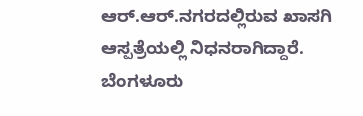ಆರ್.ಆರ್.ನಗರದಲ್ಲಿರುವ ಖಾಸಗಿ ಆಸ್ಪತ್ರೆಯಲ್ಲಿ ನಿಧನರಾಗಿದ್ದಾರೆ. ಬೆಂಗಳೂರು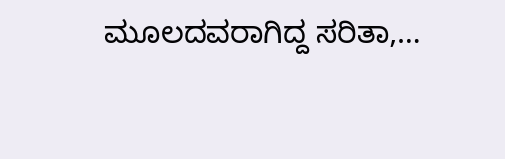ಮೂಲದವರಾಗಿದ್ದ ಸರಿತಾ,…